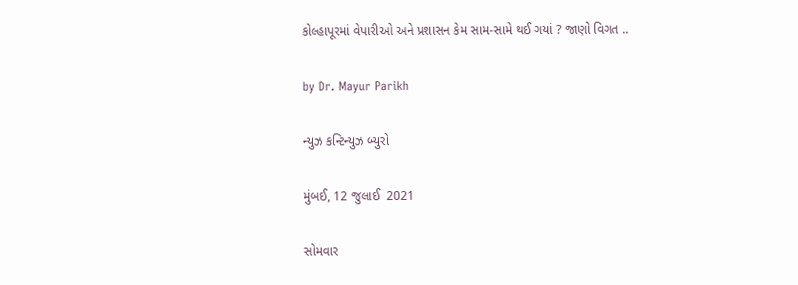કોલ્હાપૂરમાં વેપારીઓ અને પ્રશાસન કેમ સામ-સામે થઈ ગયાં ? જાણો વિગત ..

by Dr. Mayur Parikh

ન્યુઝ કન્ટિન્યુઝ બ્યુરો

મુંબઈ, 12 જુલાઈ  2021

સોમવાર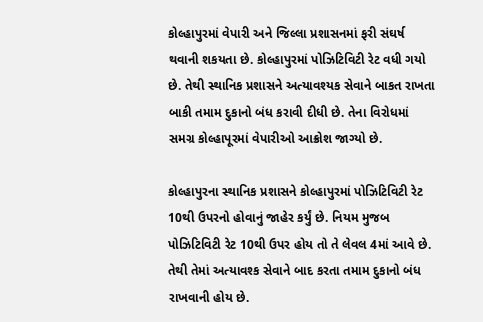કોલ્હાપુરમાં વેપારી અને જિલ્લા પ્રશાસનમાં ફરી સંઘર્ષ થવાની શકયતા છે. કોલ્હાપુરમાં પોઝિટિવિટી રેટ વધી ગયો છે. તેથી સ્થાનિક પ્રશાસને અત્યાવશ્યક સેવાને બાકત રાખતા બાકી તમામ દુકાનો બંધ કરાવી દીધી છે. તેના વિરોધમાં સમગ્ર કોલ્હાપૂરમાં વેપારીઓ આક્રોશ જાગ્યો છે.

કોલ્હાપુરના સ્થાનિક પ્રશાસને કોલ્હાપુરમાં પોઝિટિવિટી રેટ 10થી ઉપરનો હોવાનું જાહેર કર્યું છે. નિયમ મુજબ પોઝિટિવિટી રેટ 10થી ઉપર હોય તો તે લેવલ 4માં આવે છે. તેથી તેમાં અત્યાવશ્ક સેવાને બાદ કરતા તમામ દુકાનો બંધ રાખવાની હોય છે.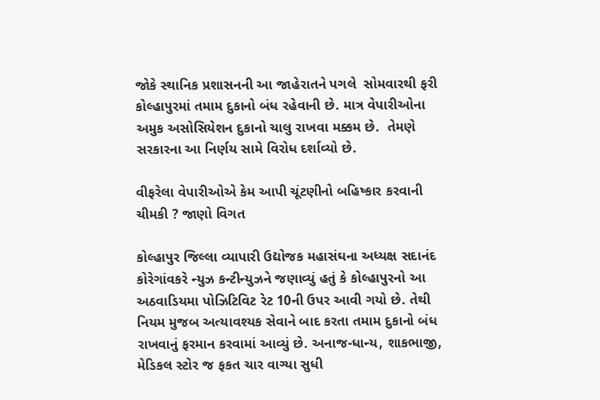જોકે સ્થાનિક પ્રશાસનની આ જાહેરાતને પગલે  સોમવારથી ફરી કોલ્હાપુરમાં તમામ દુકાનો બંધ રહેવાની છે. માત્ર વેપારીઓના અમુક અસોસિયેશન દુકાનો ચાલુ રાખવા મક્કમ છે.  તેમણે સરકારના આ નિર્ણય સામે વિરોધ દર્શાવ્યો છે.

વીફરેલા વેપારીઓએ કેમ આપી ચૂંટણીનો બહિષ્કાર કરવાની ચીમકી ? જાણો વિગત

કોલ્હાપુર જિલ્લા વ્યાપારી ઉદ્યોજક મહાસંઘના અધ્યક્ષ સદાનંદ કોરેગાંવકરે ન્યુઝ કન્ટીન્યુઝને જણાવ્યું હતું કે કોલ્હાપુરનો આ અઠવાડિયમા પોઝિટિવિટ રેટ 10ની ઉપર આવી ગયો છે. તેથી  નિયમ મુજબ અત્યાવશ્યક સેવાને બાદ કરતા તમામ દુકાનો બંધ રાખવાનું ફરમાન કરવામાં આવ્યું છે. અનાજ-ધાન્ય, શાકભાજી, મેડિકલ સ્ટોર જ ફકત ચાર વાગ્યા સુધી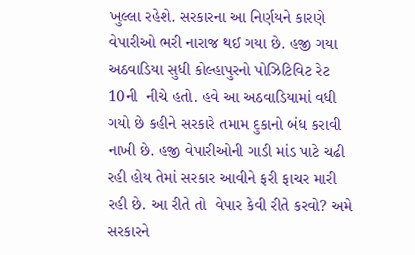ખુલ્લા રહેશે. સરકારના આ નિર્ણયને કારણે વેપારીઓ ભરી નારાજ થઈ ગયા છે. હજી ગયા અઠવાડિયા સુધી કોલ્હાપુરનો પોઝિટિવિટ રેટ 10ની  નીચે હતો. હવે આ અઠવાડિયામાં વધી ગયો છે કહીને સરકારે તમામ દુકાનો બંધ કરાવી નાખી છે. હજી વેપારીઓની ગાડી માંડ પાટે ચઢી રહી હોય તેમાં સરકાર આવીને ફરી ફાચર મારી રહી છે. આ રીતે તો  વેપાર કેવી રીતે કરવો? અમે સરકારને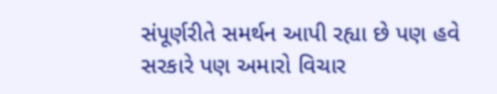સંપૂર્ણરીતે સમર્થન આપી રહ્યા છે પણ હવે સરકારે પણ અમારો વિચાર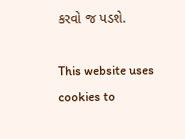કરવો જ પડશે.

This website uses cookies to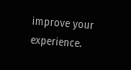improve your experience.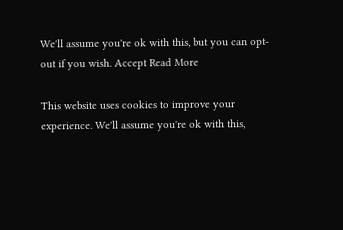We'll assume you're ok with this, but you can opt-out if you wish. Accept Read More

This website uses cookies to improve your experience. We'll assume you're ok with this,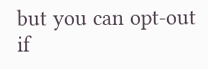but you can opt-out if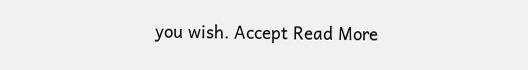you wish. Accept Read More